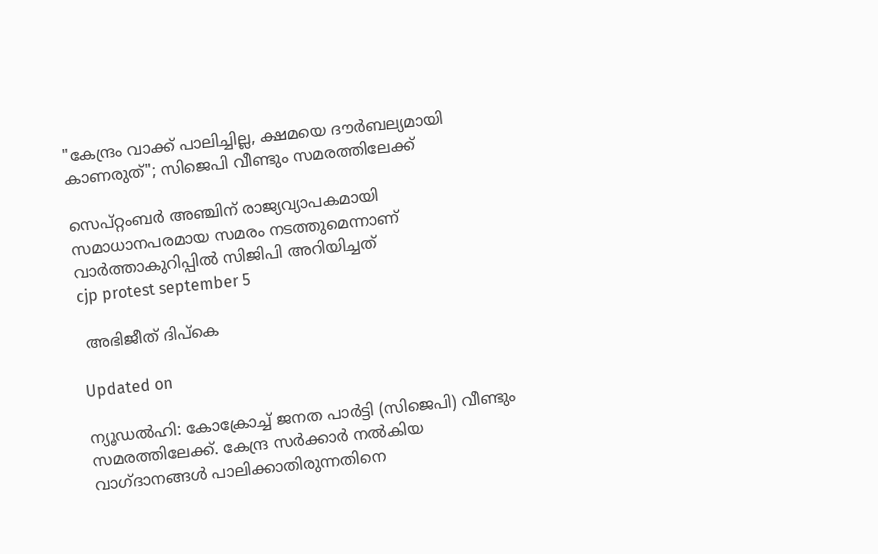"കേന്ദ്രം വാക്ക് പാലിച്ചില്ല, ക്ഷമയെ ദൗർബല്യമായി കാണരുത്"; സിജെപി വീണ്ടും സമരത്തിലേക്ക്

സെപ്റ്റംബർ അഞ്ചിന് രാജ്യവ്യാപകമായി സമാധാനപരമായ സമരം നടത്തുമെന്നാണ് വാർത്താകുറിപ്പിൽ സിജിപി അറിയിച്ചത്
cjp protest september 5

 അഭിജീത് ദിപ്കെ

Updated on

ന്യൂഡൽഹി: കോക്രോച്ച് ജനത പാർട്ടി (സിജെപി) വീണ്ടും സമരത്തിലേക്ക്. കേന്ദ്ര സർക്കാർ നൽകിയ വാഗ്ദാനങ്ങൾ പാലിക്കാതിരുന്നതിനെ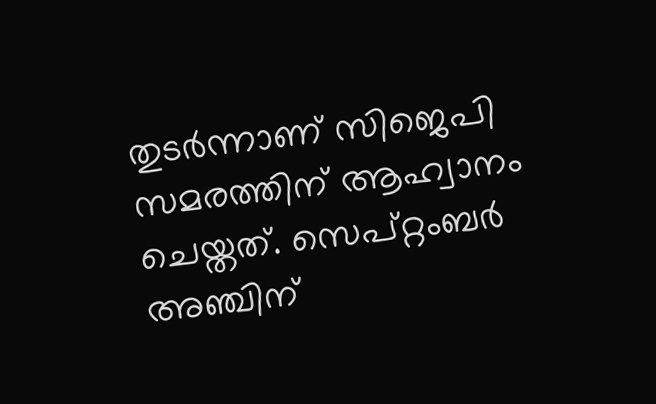തുടർന്നാണ് സിജെപി സമരത്തിന് ആഹ്വാനം ചെയ്തത്. സെപ്റ്റംബർ അഞ്ചിന്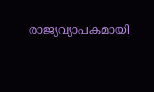രാജ്യവ്യാപകമായി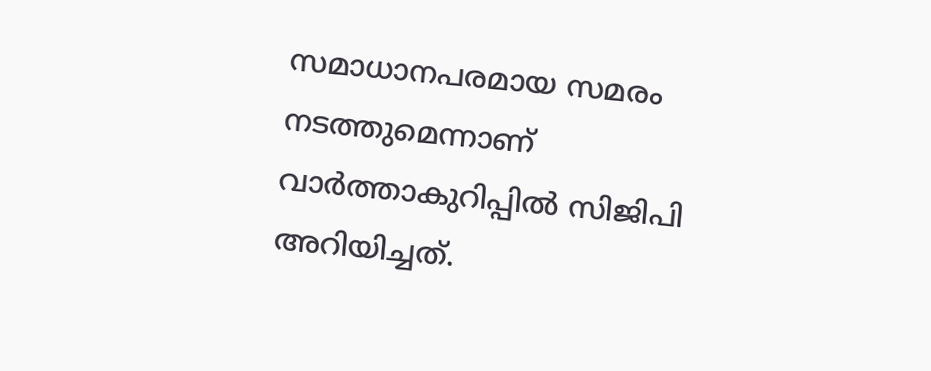സമാധാനപരമായ സമരം നടത്തുമെന്നാണ് വാർത്താകുറിപ്പിൽ സിജിപി അറിയിച്ചത്.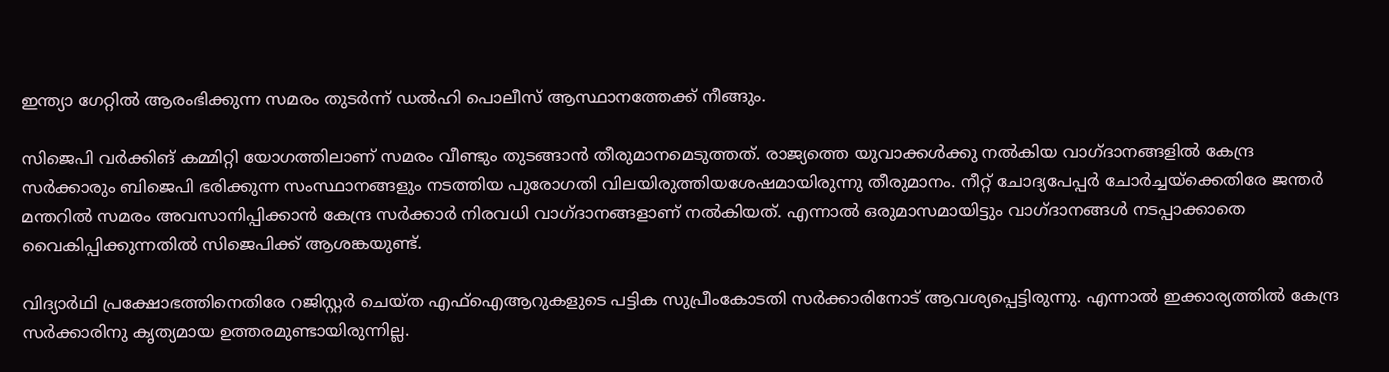ഇന്ത്യാ ഗേറ്റിൽ ആരംഭിക്കുന്ന സമരം തുടർന്ന് ഡൽഹി പൊലീസ് ആസ്ഥാനത്തേക്ക് നീങ്ങും.

സിജെപി വർക്കിങ് കമ്മിറ്റി യോഗത്തിലാണ് സമരം വീണ്ടും തുടങ്ങാൻ തീരുമാനമെടുത്തത്. രാജ്യത്തെ യുവാക്കൾക്കു നൽകിയ വാഗ്ദാനങ്ങളിൽ കേന്ദ്ര സർക്കാരും ബിജെപി ഭരിക്കുന്ന സംസ്ഥാനങ്ങളും നടത്തിയ പുരോഗതി വിലയിരുത്തിയശേഷമായിരുന്നു തീരുമാനം. നീറ്റ് ചോദ്യപേപ്പർ ചോർച്ചയ്ക്കെതിരേ ജന്തർ മന്തറിൽ സമരം അവസാനിപ്പിക്കാൻ കേന്ദ്ര സർക്കാർ നിരവധി വാഗ്ദാനങ്ങളാണ് നൽകിയത്. എന്നാൽ ഒരുമാസമായിട്ടും വാഗ്ദാനങ്ങൾ നടപ്പാക്കാതെ വൈകിപ്പിക്കുന്നതിൽ സിജെപിക്ക് ആശങ്കയുണ്ട്.

വിദ്യാർഥി പ്രക്ഷോഭത്തിനെതിരേ റജിസ്റ്റർ ചെയ്ത എഫ്ഐആറുകളുടെ പട്ടിക സുപ്രീംകോടതി സർക്കാരിനോട് ആവശ്യപ്പെട്ടിരുന്നു. എന്നാൽ ഇക്കാര്യത്തിൽ കേന്ദ്ര സർക്കാരിനു കൃത്യമായ ഉത്തരമുണ്ടായിരുന്നില്ല.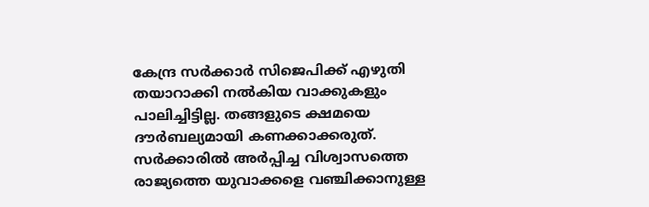കേന്ദ്ര സർക്കാർ സിജെപിക്ക് എഴുതി തയാറാക്കി നൽകിയ വാക്കുകളും പാലിച്ചിട്ടില്ല. തങ്ങളുടെ ക്ഷമയെ ദൗർബല്യമായി കണക്കാക്കരുത്. സർക്കാരിൽ അർപ്പിച്ച വിശ്വാസത്തെ രാജ്യത്തെ യുവാക്കളെ വഞ്ചിക്കാനുള്ള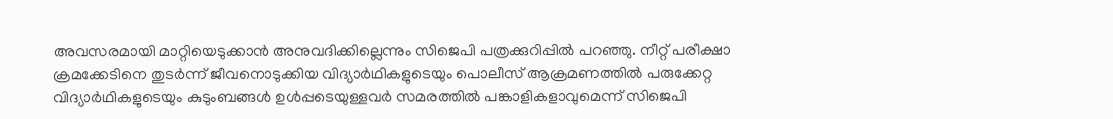അവസരമായി മാറ്റിയെടുക്കാൻ അനുവദിക്കില്ലെന്നും സിജെപി പത്രക്കുറിപ്പിൽ പറഞ്ഞു. നീറ്റ് പരീക്ഷാ ക്രമക്കേടിനെ തുടർന്ന് ജീവനൊടുക്കിയ വിദ്യാർഥികളുടെയും പൊലീസ് ആക്രമണത്തിൽ പരുക്കേറ്റ വിദ്യാർഥികളുടെയും കുടുംബങ്ങൾ ഉൾപ്പടെയുള്ളവർ സമരത്തിൽ പങ്കാളികളാവുമെന്ന് സിജെപി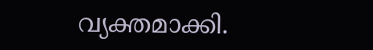വ്യക്തമാക്കി.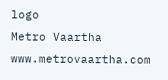logo
Metro Vaartha
www.metrovaartha.com